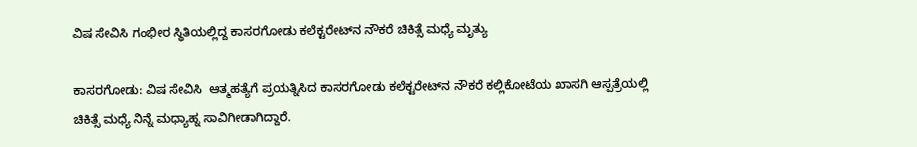ವಿಷ ಸೇವಿಸಿ ಗಂಭೀರ ಸ್ಥಿತಿಯಲ್ಲಿದ್ದ ಕಾಸರಗೋಡು ಕಲೆಕ್ಟರೇಟ್‌ನ ನೌಕರೆ ಚಿಕಿತ್ಸೆ ಮಧ್ಯೆ ಮೃತ್ಯು

ಕಾಸರಗೋಡು: ವಿಷ ಸೇವಿಸಿ  ಆತ್ಮಹತ್ಯೆಗೆ ಪ್ರಯತ್ನಿಸಿದ ಕಾಸರಗೋಡು ಕಲೆಕ್ಟರೇಟ್‌ನ ನೌಕರೆ ಕಲ್ಲಿಕೋಟೆಯ ಖಾಸಗಿ ಆಸ್ಪತ್ರೆಯಲ್ಲಿ ಚಿಕಿತ್ಸೆ ಮಧ್ಯೆ ನಿನ್ನೆ ಮಧ್ಯಾಹ್ನ ಸಾವಿಗೀಡಾಗಿದ್ದಾರೆ.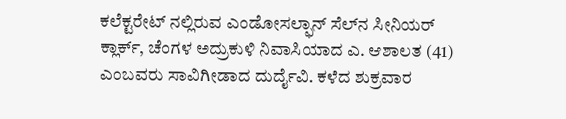ಕಲೆಕ್ಟರೇಟ್ ನಲ್ಲಿರುವ ಎಂಡೋಸಲ್ಫಾನ್ ಸೆಲ್‌ನ ಸೀನಿಯರ್ ಕ್ಲಾರ್ಕ್, ಚೆಂಗಳ ಅದ್ರುಕುಳಿ ನಿವಾಸಿಯಾದ ಎ. ಆಶಾಲತ (41) ಎಂಬವರು ಸಾವಿಗೀಡಾದ ದುರ್ದೈವಿ. ಕಳೆದ ಶುಕ್ರವಾರ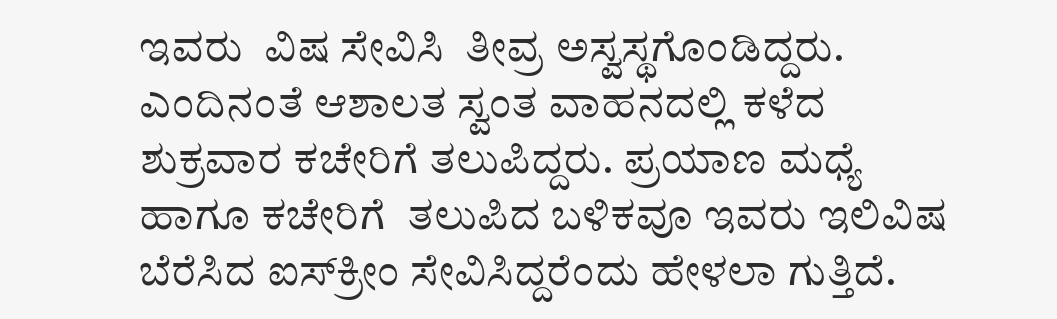ಇವರು  ವಿಷ ಸೇವಿಸಿ  ತೀವ್ರ ಅಸ್ವಸ್ಥಗೊಂಡಿದ್ದರು.  ಎಂದಿನಂತೆ ಆಶಾಲತ ಸ್ವಂತ ವಾಹನದಲ್ಲಿ ಕಳೆದ ಶುಕ್ರವಾರ ಕಚೇರಿಗೆ ತಲುಪಿದ್ದರು. ಪ್ರಯಾಣ ಮಧ್ಯೆ ಹಾಗೂ ಕಚೇರಿಗೆ  ತಲುಪಿದ ಬಳಿಕವೂ ಇವರು ಇಲಿವಿಷ ಬೆರೆಸಿದ ಐಸ್‌ಕ್ರೀಂ ಸೇವಿಸಿದ್ದರೆಂದು ಹೇಳಲಾ ಗುತ್ತಿದೆ.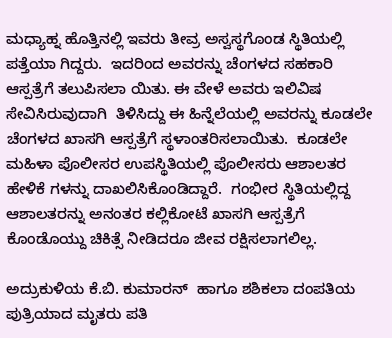ಮಧ್ಯಾಹ್ನ ಹೊತ್ತಿನಲ್ಲಿ ಇವರು ತೀವ್ರ ಅಸ್ವಸ್ಥಗೊಂಡ ಸ್ಥಿತಿಯಲ್ಲಿ ಪತ್ತೆಯಾ ಗಿದ್ದರು.  ಇದರಿಂದ ಅವರನ್ನು ಚೆಂಗಳದ ಸಹಕಾರಿ ಆಸ್ಪತ್ರೆಗೆ ತಲುಪಿಸಲಾ ಯಿತು. ಈ ವೇಳೆ ಅವರು ಇಲಿವಿಷ ಸೇವಿಸಿರುವುದಾಗಿ  ತಿಳಿಸಿದ್ದು ಈ ಹಿನ್ನೆಲೆಯಲ್ಲಿ ಅವರನ್ನು ಕೂಡಲೇ ಚೆಂಗಳದ ಖಾಸಗಿ ಆಸ್ಪತ್ರೆಗೆ ಸ್ಥಳಾಂತರಿಸಲಾಯಿತು.  ಕೂಡಲೇ ಮಹಿಳಾ ಪೊಲೀಸರ ಉಪಸ್ಥಿತಿಯಲ್ಲಿ ಪೊಲೀಸರು ಆಶಾಲತರ ಹೇಳಿಕೆ ಗಳನ್ನು ದಾಖಲಿಸಿಕೊಂಡಿದ್ದಾರೆ.  ಗಂಭೀರ ಸ್ಥಿತಿಯಲ್ಲಿದ್ದ  ಆಶಾಲತರನ್ನು ಅನಂತರ ಕಲ್ಲಿಕೋಟೆ ಖಾಸಗಿ ಆಸ್ಪತ್ರೆಗೆ ಕೊಂಡೊಯ್ದು ಚಿಕಿತ್ಸೆ ನೀಡಿದರೂ ಜೀವ ರಕ್ಷಿಸಲಾಗಲಿಲ್ಲ.

ಅದ್ರುಕುಳಿಯ ಕೆ.ಬಿ. ಕುಮಾರನ್  ಹಾಗೂ ಶಶಿಕಲಾ ದಂಪತಿಯ ಪುತ್ರಿಯಾದ ಮೃತರು ಪತಿ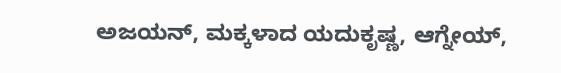ಅಜಯನ್, ಮಕ್ಕಳಾದ ಯದುಕೃಷ್ಣ, ಆಗ್ನೇಯ್,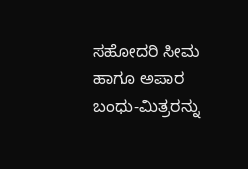ಸಹೋದರಿ ಸೀಮ ಹಾಗೂ ಅಪಾರ ಬಂಧು-ಮಿತ್ರರನ್ನು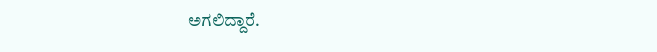ಅಗಲಿದ್ದಾರೆ.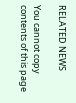RELATED NEWS

You cannot copy contents of this page